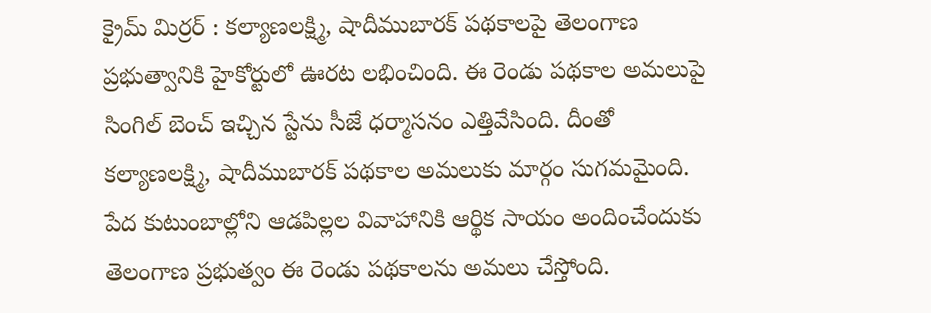క్రైమ్ మిర్రర్ : కల్యాణలక్ష్మి, షాదీముబారక్ పథకాలపై తెలంగాణ ప్రభుత్వానికి హైకోర్టులో ఊరట లభించింది. ఈ రెండు పథకాల అమలుపై సింగిల్ బెంచ్ ఇచ్చిన స్టేను సీజే ధర్మాసనం ఎత్తివేసింది. దీంతో కల్యాణలక్ష్మి, షాదీముబారక్ పథకాల అమలుకు మార్గం సుగమమైంది.
పేద కుటుంబాల్లోని ఆడపిల్లల వివాహానికి ఆర్థిక సాయం అందించేందుకు తెలంగాణ ప్రభుత్వం ఈ రెండు పథకాలను అమలు చేస్తోంది.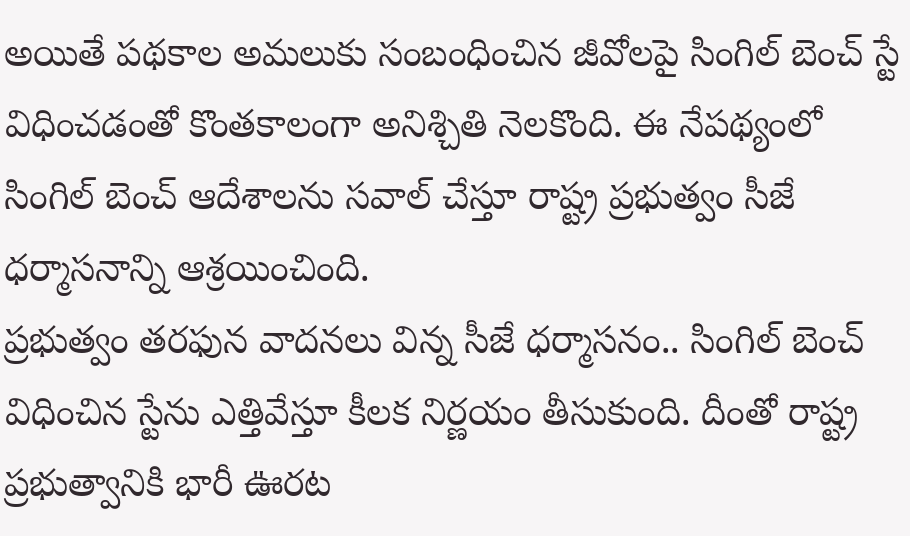అయితే పథకాల అమలుకు సంబంధించిన జీవోలపై సింగిల్ బెంచ్ స్టే విధించడంతో కొంతకాలంగా అనిశ్చితి నెలకొంది. ఈ నేపథ్యంలో సింగిల్ బెంచ్ ఆదేశాలను సవాల్ చేస్తూ రాష్ట్ర ప్రభుత్వం సీజే ధర్మాసనాన్ని ఆశ్రయించింది.
ప్రభుత్వం తరఫున వాదనలు విన్న సీజే ధర్మాసనం.. సింగిల్ బెంచ్ విధించిన స్టేను ఎత్తివేస్తూ కీలక నిర్ణయం తీసుకుంది. దీంతో రాష్ట్ర ప్రభుత్వానికి భారీ ఊరట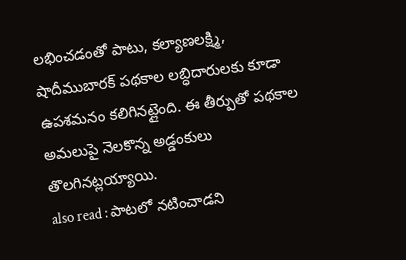లభించడంతో పాటు, కల్యాణలక్ష్మి, షాదీముబారక్ పథకాల లబ్ధిదారులకు కూడా ఉపశమనం కలిగినట్లైంది. ఈ తీర్పుతో పథకాల అమలుపై నెలకొన్న అడ్డంకులు తొలగినట్లయ్యాయి.
also read : పాటలో నటించాడని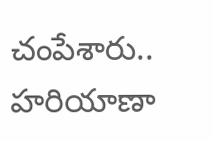చంపేశారు.. హరియాణా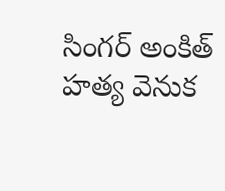సింగర్ అంకిత్ హత్య వెనుక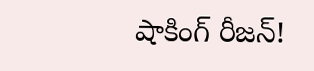షాకింగ్ రీజన్!